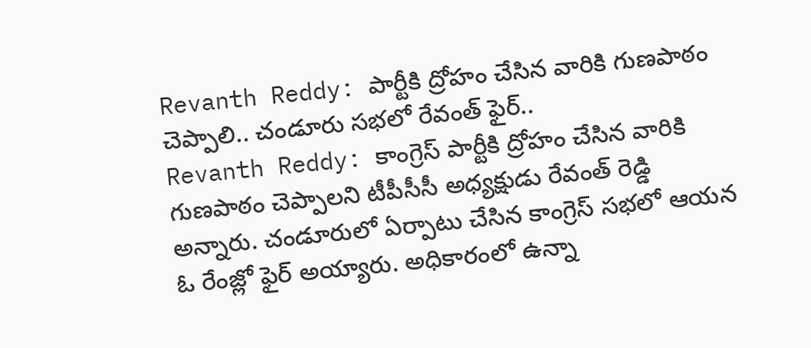Revanth Reddy: పార్టీకి ద్రోహం చేసిన వారికి గుణపాఠం చెప్పాలి.. చండూరు సభలో రేవంత్ ఫైర్..
Revanth Reddy: కాంగ్రెస్ పార్టీకి ద్రోహం చేసిన వారికి గుణపాఠం చెప్పాలని టీపీసీసీ అధ్యక్షుడు రేవంత్ రెడ్డి అన్నారు. చండూరులో ఏర్పాటు చేసిన కాంగ్రెస్ సభలో ఆయన ఓ రేంజ్లో ఫైర్ అయ్యారు. అధికారంలో ఉన్నా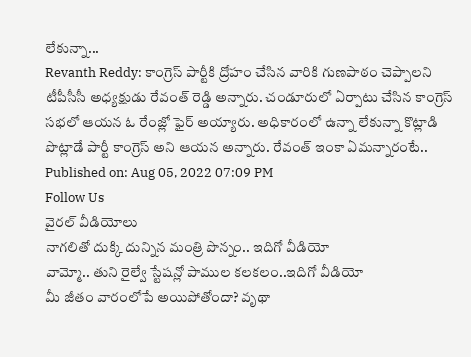లేకున్నా...
Revanth Reddy: కాంగ్రెస్ పార్టీకి ద్రోహం చేసిన వారికి గుణపాఠం చెప్పాలని టీపీసీసీ అధ్యక్షుడు రేవంత్ రెడ్డి అన్నారు. చండూరులో ఏర్పాటు చేసిన కాంగ్రెస్ సభలో ఆయన ఓ రేంజ్లో ఫైర్ అయ్యారు. అధికారంలో ఉన్నా లేకున్నా కొట్లాడి పొట్లాడే పార్టీ కాంగ్రెస్ అని ఆయన అన్నారు. రేవంత్ ఇంకా ఏమన్నారంటే..
Published on: Aug 05, 2022 07:09 PM
Follow Us
వైరల్ వీడియోలు
నాగలితో దుక్కి దున్నిన మంత్రి పొన్నం.. ఇదిగో వీడియో
వామ్మో.. తుని రైల్వే స్టేషన్లో పాముల కలకలం..ఇదిగో వీడియో
మీ జీతం వారంలోపే అయిపోతోందా? వృథా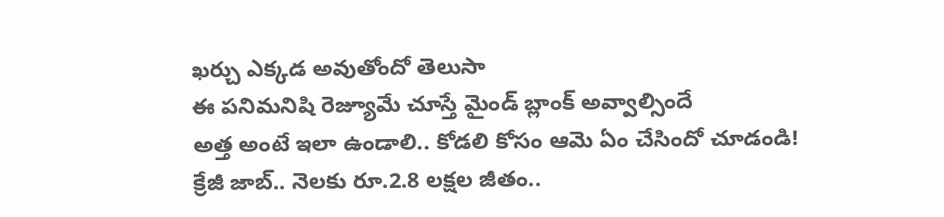ఖర్చు ఎక్కడ అవుతోందో తెలుసా
ఈ పనిమనిషి రెజ్యూమే చూస్తే మైండ్ బ్లాంక్ అవ్వాల్సిందే
అత్త అంటే ఇలా ఉండాలి.. కోడలి కోసం ఆమె ఏం చేసిందో చూడండి!
క్రేజీ జాబ్.. నెలకు రూ.2.8 లక్షల జీతం..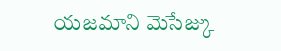యజమాని మెసేజ్కు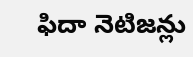ఫిదా నెటిజన్లు